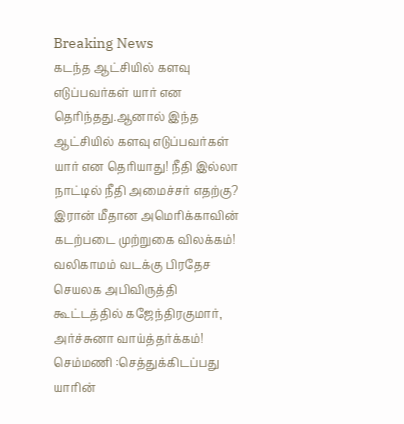Breaking News
கடந்த ஆட்சியில் களவு எடுப்பவர்கள் யார் என தெரிந்தது.ஆனால் இந்த ஆட்சியில் களவு எடுப்பவர்கள் யார் என தெரியாது! நீதி இல்லா நாட்டில் நீதி அமைச்சர் எதற்கு? இரான் மீதான அமெரிக்காவின் கடற்படை முற்றுகை விலக்கம்! வலிகாமம் வடக்கு பிரதேச செயலக அபிவிருத்தி கூட்டத்தில் கஜேந்திரகுமார், அர்ச்சுனா வாய்த்தர்க்கம்! செம்மணி :செத்துக்கிடப்பது யாரின்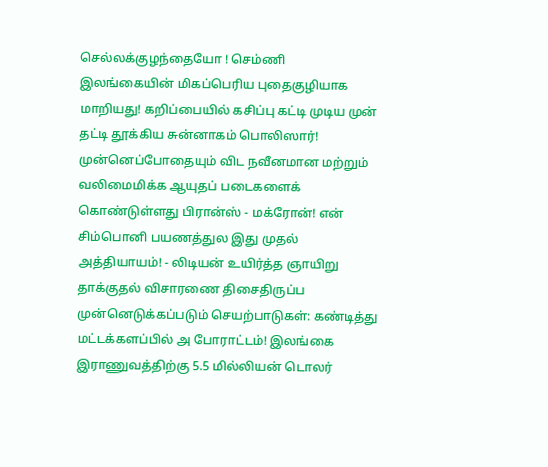செல்லக்குழந்தையோ ! செம்ணி இலங்கையின் மிகப்பெரிய புதைகுழியாக மாறியது! கறிப்பையில் கசிப்பு கட்டி முடிய முன் தட்டி தூக்கிய சுன்னாகம் பொலிஸார்! முன்னெப்போதையும் விட நவீனமான மற்றும் வலிமைமிக்க ஆயுதப் படைகளைக் கொண்டுள்ளது பிரான்ஸ் - மக்ரோன்! என் சிம்பொனி பயணத்துல இது முதல் அத்தியாயம்! - லிடியன் உயிர்த்த ஞாயிறு தாக்குதல் விசாரணை திசைதிருப்ப முன்னெடுக்கப்படும் செயற்பாடுகள்: கண்டித்து மட்டக்களப்பில் அ போராட்டம்! இலங்கை இராணுவத்திற்கு 5.5 மில்லியன் டொலர்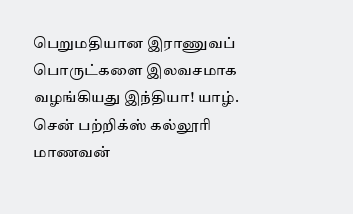பெறுமதியான இராணுவப் பொருட்களை இலவசமாக வழங்கியது இந்தியா! யாழ். சென் பற்றிக்ஸ் கல்லூரி மாணவன்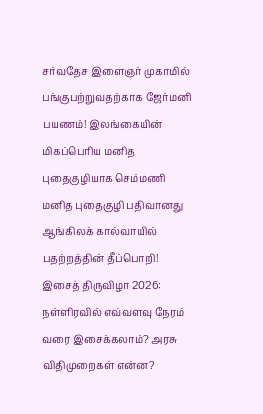சர்வதேச இளைஞர் முகாமில் பங்குபற்றுவதற்காக ஜேர்மனி பயணம்! இலங்கையின் மிகப்பெரிய மனித புதைகுழியாக செம்மணி மனித புதைகுழி பதிவானது ஆங்கிலக் கால்வாயில் பதற்றத்தின் தீப்பொறி! இசைத் திருவிழா 2026: நள்ளிரவில் எவ்வளவு நேரம் வரை இசைக்கலாம்? அரசு விதிமுறைகள் என்ன?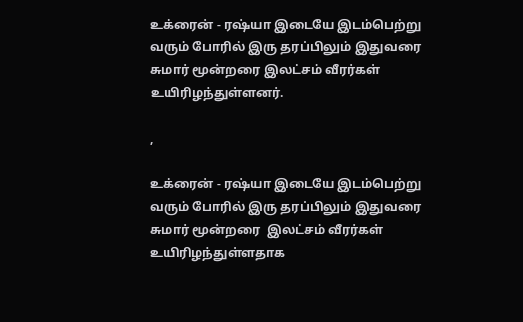உக்ரைன் - ரஷ்யா இடையே இடம்பெற்று வரும் போரில் இரு தரப்பிலும் இதுவரை சுமார் மூன்றரை இலட்சம் வீரர்கள் உயிரிழந்துள்ளனர்.

,

உக்ரைன் - ரஷ்யா இடையே இடம்பெற்று வரும் போரில் இரு தரப்பிலும் இதுவரை சுமார் மூன்றரை  இலட்சம் வீரர்கள் உயிரிழந்துள்ளதாக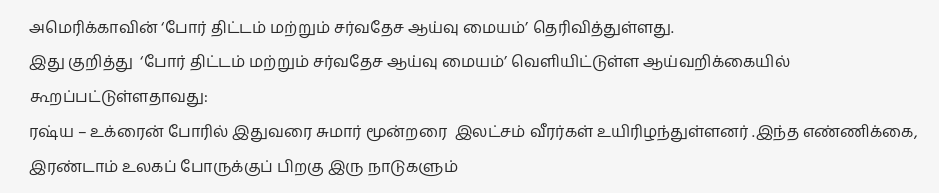அமெரிக்காவின் ‘போர் திட்டம் மற்றும் சர்வதேச ஆய்வு மையம்’ தெரிவித்துள்ளது.
இது குறித்து  ‘போர் திட்டம் மற்றும் சர்வதேச ஆய்வு மையம்’ வெளியிட்டுள்ள ஆய்வறிக்கையில் கூறப்பட்டுள்ளதாவது:
ரஷ்ய – உக்ரைன் போரில் இதுவரை சுமார் மூன்றரை  இலட்சம் வீரர்கள் உயிரிழந்துள்ளனர் .இந்த எண்ணிக்கை, இரண்டாம் உலகப் போருக்குப் பிறகு இரு நாடுகளும்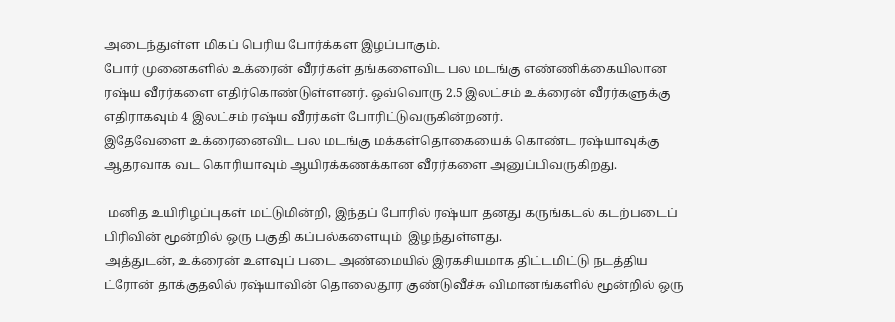அடைந்துள்ள மிகப் பெரிய போர்க்கள இழப்பாகும்.
போர் முனைகளில் உக்ரைன் வீரர்கள் தங்களைவிட பல மடங்கு எண்ணிக்கையிலான ரஷ்ய வீரர்களை எதிர்கொண்டுள்ளனர். ஒவ்வொரு 2.5 இலட்சம் உக்ரைன் வீரர்களுக்கு எதிராகவும் 4 இலட்சம் ரஷ்ய வீரர்கள் போரிட்டுவருகின்றனர்.
இதேவேளை உக்ரைனைவிட பல மடங்கு மக்கள்தொகையைக் கொண்ட ரஷ்யாவுக்கு ஆதரவாக வட கொரியாவும் ஆயிரக்கணக்கான வீரர்களை அனுப்பிவருகிறது.

 மனித உயிரிழப்புகள் மட்டுமின்றி, இந்தப் போரில் ரஷ்யா தனது கருங்கடல் கடற்படைப் பிரிவின் மூன்றில் ஒரு பகுதி கப்பல்களையும்  இழந்துள்ளது.
அத்துடன், உக்ரைன் உளவுப் படை அண்மையில் இரகசியமாக திட்டமிட்டு நடத்திய ட்ரோன் தாக்குதலில் ரஷ்யாவின் தொலைதூர குண்டுவீச்சு விமானங்களில் மூன்றில் ஒரு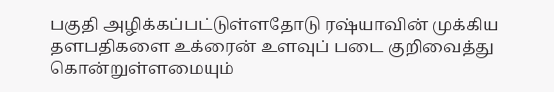பகுதி அழிக்கப்பட்டுள்ளதோடு ரஷ்யாவின் முக்கிய தளபதிகளை உக்ரைன் உளவுப் படை குறிவைத்து கொன்றுள்ளமையும்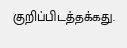குறிப்பிடத்தக்கது.